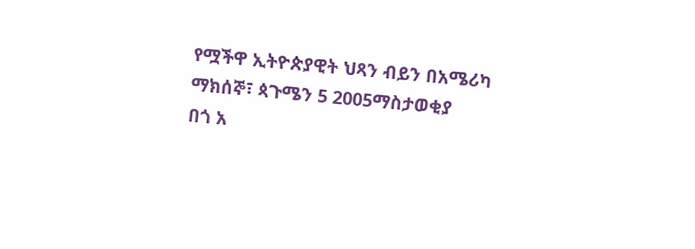የሟችዋ ኢትዮጵያዊት ህጻን ብይን በአሜሪካ
ማክሰኞ፣ ጳጉሜን 5 2005ማስታወቂያ
በጎ አ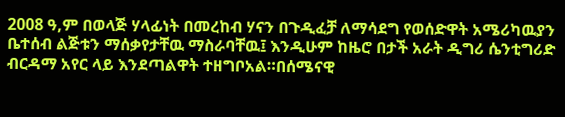2008 ዓ,ም በወላጅ ሃላፊነት በመረከብ ሃናን በጉዲፈቻ ለማሳደግ የወሰድዋት አሜሪካዉያን ቤተሰብ ልጅቱን ማሰቃየታቸዉ ማስራባቸዉ፤ እንዲሁም ከዜሮ በታች አራት ዲግሪ ሴንቲግሪድ ብርዳማ አየር ላይ እንደጣልዋት ተዘግቦአል።በሰሜናዊ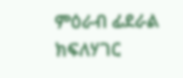ምዕራብ ፊደራል ክፍለሃገር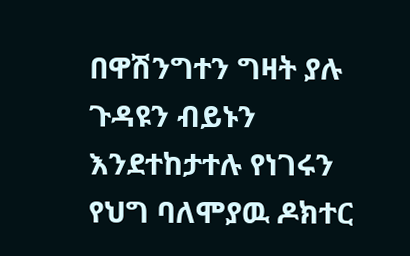በዋሽንግተን ግዛት ያሉ ጉዳዩን ብይኑን እንደተከታተሉ የነገሩን የህግ ባለሞያዉ ዶክተር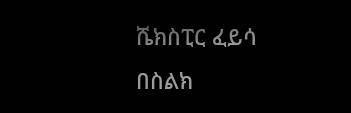ሼክስፒር ፈይሳ በስልክ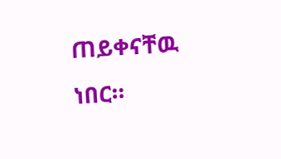ጠይቀናቸዉ ነበር።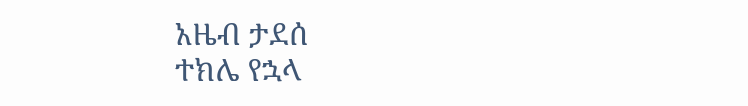አዜብ ታደሰ
ተክሌ የኋላ